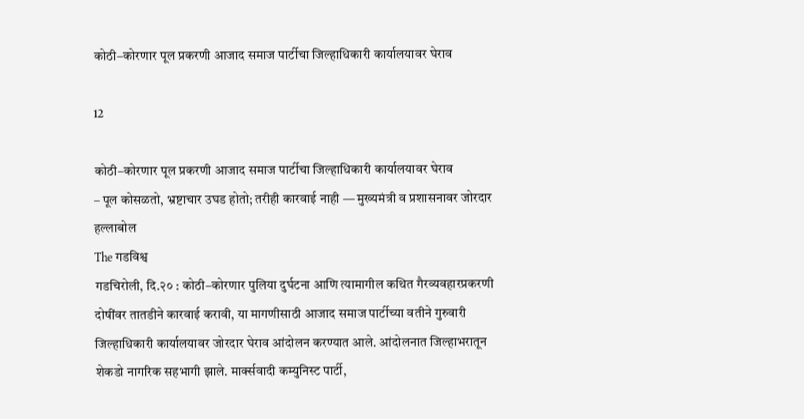कोठी–कोरणार पूल प्रकरणी आजाद समाज पार्टीचा जिल्हाधिकारी कार्यालयावर घेराव

12

कोठी–कोरणार पूल प्रकरणी आजाद समाज पार्टीचा जिल्हाधिकारी कार्यालयावर घेराव
– पूल कोसळतो, भ्रष्टाचार उघड होतो; तरीही कारवाई नाही — मुख्यमंत्री व प्रशासनावर जोरदार हल्लाबोल
The गडविश्व
गडचिरोली, दि.२० : कोठी–कोरणार पुलिया दुर्घटना आणि त्यामागील कथित गैरव्यवहारप्रकरणी दोषींवर तातडीने कारवाई करावी, या मागणीसाठी आजाद समाज पार्टीच्या वतीने गुरुवारी जिल्हाधिकारी कार्यालयावर जोरदार घेराव आंदोलन करण्यात आले. आंदोलनात जिल्हाभरातून शेकडो नागरिक सहभागी झाले. मार्क्सवादी कम्युनिस्ट पार्टी,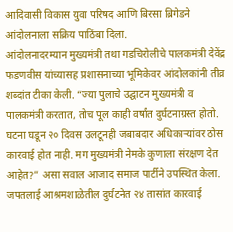आदिवासी विकास युवा परिषद आणि बिरसा ब्रिगेडने आंदोलनाला सक्रिय पाठिंबा दिला.
आंदोलनादरम्यान मुख्यमंत्री तथा गडचिरोलीचे पालकमंत्री देवेंद्र फडणवीस यांच्यासह प्रशासनाच्या भूमिकेवर आंदोलकांनी तीव्र शब्दांत टीका केली. “ज्या पुलाचे उद्घाटन मुख्यमंत्री व पालकमंत्री करतात, तोच पूल काही वर्षांत दुर्घटनाग्रस्त होतो. घटना घडून २० दिवस उलटूनही जबाबदार अधिकाऱ्यांवर ठोस कारवाई होत नाही. मग मुख्यमंत्री नेमके कुणाला संरक्षण देत आहेत?” असा सवाल आजाद समाज पार्टीने उपस्थित केला.
जपतलाई आश्रमशाळेतील दुर्घटनेत २४ तासांत कारवाई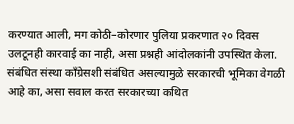करण्यात आली, मग कोठी–कोरणार पुलिया प्रकरणात २० दिवस उलटूनही कारवाई का नाही, असा प्रश्नही आंदोलकांनी उपस्थित केला. संबंधित संस्था काँग्रेसशी संबंधित असल्यामुळे सरकारची भूमिका वेगळी आहे का, असा सवाल करत सरकारच्या कथित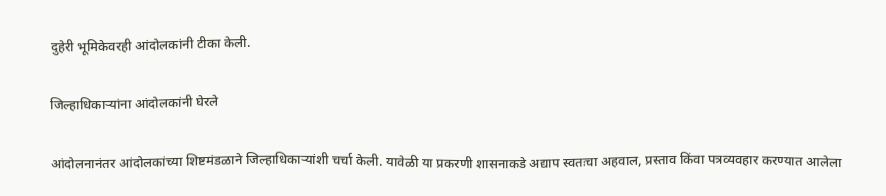दुहेरी भूमिकेवरही आंदोलकांनी टीका केली.

जिल्हाधिकाऱ्यांना आंदोलकांनी घेरले

आंदोलनानंतर आंदोलकांच्या शिष्टमंडळाने जिल्हाधिकाऱ्यांशी चर्चा केली. यावेळी या प्रकरणी शासनाकडे अद्याप स्वतःचा अहवाल, प्रस्ताव किंवा पत्रव्यवहार करण्यात आलेला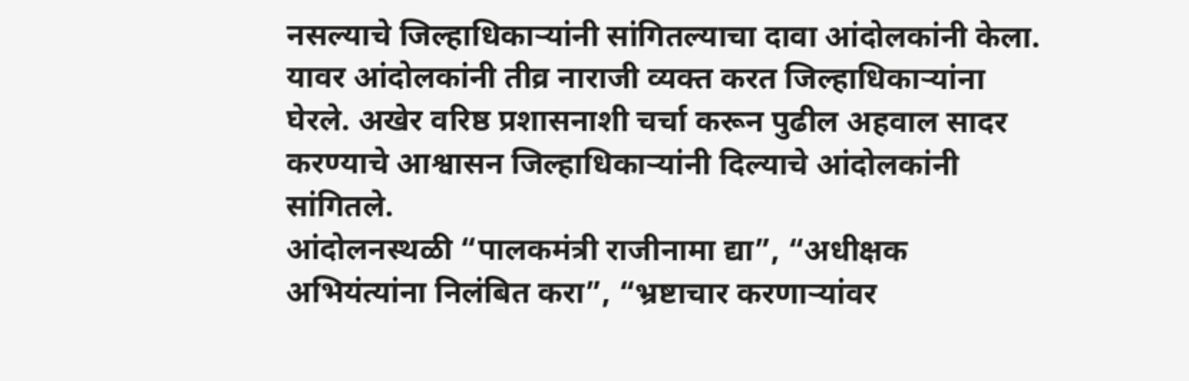नसल्याचे जिल्हाधिकाऱ्यांनी सांगितल्याचा दावा आंदोलकांनी केला. यावर आंदोलकांनी तीव्र नाराजी व्यक्त करत जिल्हाधिकाऱ्यांना घेरले. अखेर वरिष्ठ प्रशासनाशी चर्चा करून पुढील अहवाल सादर करण्याचे आश्वासन जिल्हाधिकाऱ्यांनी दिल्याचे आंदोलकांनी सांगितले.
आंदोलनस्थळी “पालकमंत्री राजीनामा द्या”, “अधीक्षक अभियंत्यांना निलंबित करा”, “भ्रष्टाचार करणाऱ्यांवर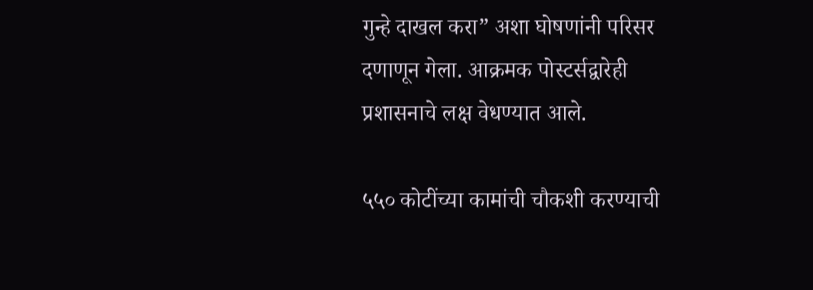गुन्हे दाखल करा” अशा घोषणांनी परिसर दणाणून गेला. आक्रमक पोस्टर्सद्वारेही प्रशासनाचे लक्ष वेधण्यात आले.

५५० कोटींच्या कामांची चौकशी करण्याची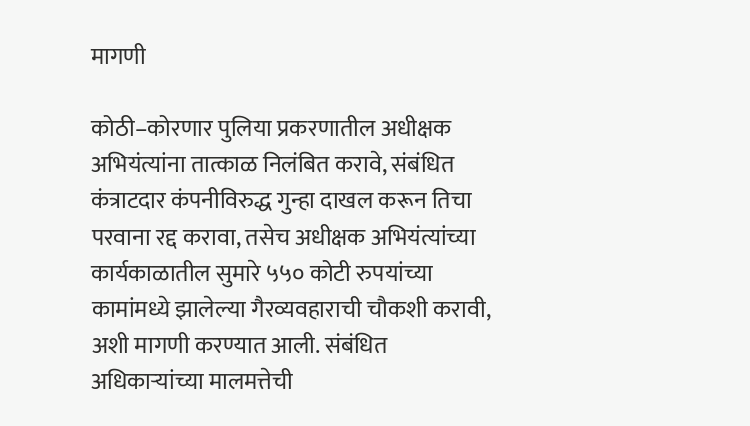मागणी

कोठी–कोरणार पुलिया प्रकरणातील अधीक्षक अभियंत्यांना तात्काळ निलंबित करावे, संबंधित कंत्राटदार कंपनीविरुद्ध गुन्हा दाखल करून तिचा परवाना रद्द करावा, तसेच अधीक्षक अभियंत्यांच्या कार्यकाळातील सुमारे ५५० कोटी रुपयांच्या कामांमध्ये झालेल्या गैरव्यवहाराची चौकशी करावी, अशी मागणी करण्यात आली. संबंधित अधिकाऱ्यांच्या मालमत्तेची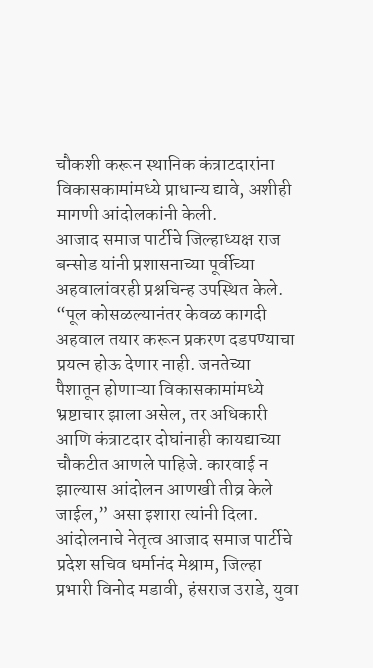चौकशी करून स्थानिक कंत्राटदारांना विकासकामांमध्ये प्राधान्य द्यावे, अशीही मागणी आंदोलकांनी केली.
आजाद समाज पार्टीचे जिल्हाध्यक्ष राज बन्सोड यांनी प्रशासनाच्या पूर्वीच्या अहवालांवरही प्रश्नचिन्ह उपस्थित केले. “पूल कोसळल्यानंतर केवळ कागदी अहवाल तयार करून प्रकरण दडपण्याचा प्रयत्न होऊ देणार नाही. जनतेच्या पैशातून होणाऱ्या विकासकामांमध्ये भ्रष्टाचार झाला असेल, तर अधिकारी आणि कंत्राटदार दोघांनाही कायद्याच्या चौकटीत आणले पाहिजे. कारवाई न झाल्यास आंदोलन आणखी तीव्र केले जाईल,” असा इशारा त्यांनी दिला.
आंदोलनाचे नेतृत्व आजाद समाज पार्टीचे प्रदेश सचिव धर्मानंद मेश्राम, जिल्हा प्रभारी विनोद मडावी, हंसराज उराडे, युवा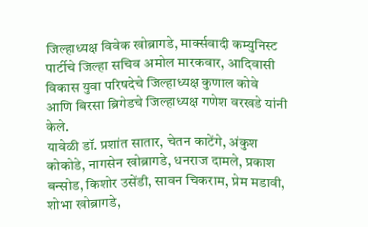जिल्हाध्यक्ष विवेक खोब्रागडे, मार्क्सवादी कम्युनिस्ट पार्टीचे जिल्हा सचिव अमोल मारकवार, आदिवासी विकास युवा परिषदेचे जिल्हाध्यक्ष कुणाल कोवे आणि बिरसा ब्रिगेडचे जिल्हाध्यक्ष गणेश वरखडे यांनी केले.
यावेळी डॉ. प्रशांत सातार, चेतन काटेंगे, अंकुश कोकोडे, नागसेन खोब्रागडे, धनराज दामले, प्रकाश बन्सोड, किशोर उसेंडी, सावन चिकराम, प्रेम मडावी, शोभा खोब्रागडे,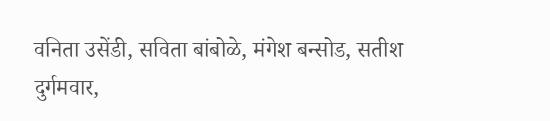वनिता उसेंडी, सविता बांबोळे, मंगेश बन्सोड, सतीश दुर्गमवार,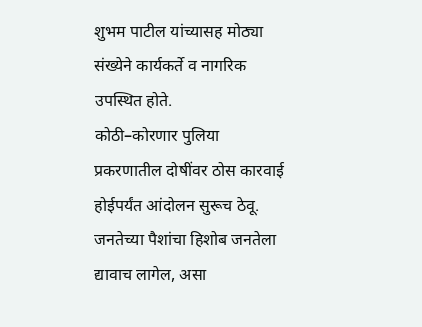शुभम पाटील यांच्यासह मोठ्या संख्येने कार्यकर्ते व नागरिक उपस्थित होते.
कोठी–कोरणार पुलिया प्रकरणातील दोषींवर ठोस कारवाई होईपर्यंत आंदोलन सुरूच ठेवू. जनतेच्या पैशांचा हिशोब जनतेला द्यावाच लागेल, असा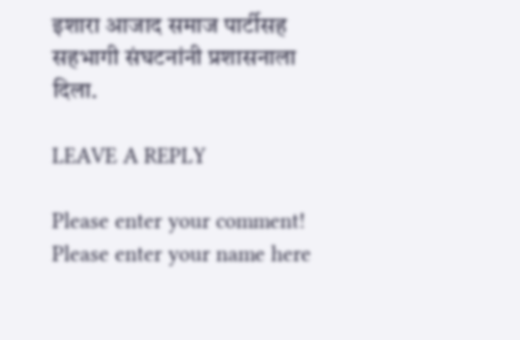इशारा आजाद समाज पार्टीसह सहभागी संघटनांनी प्रशासनाला दिला.

LEAVE A REPLY

Please enter your comment!
Please enter your name here